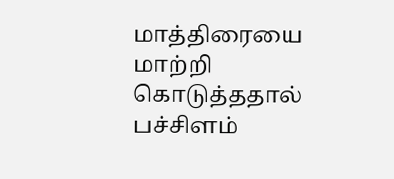மாத்திரையை மாற்றி கொடுத்ததால் பச்சிளம்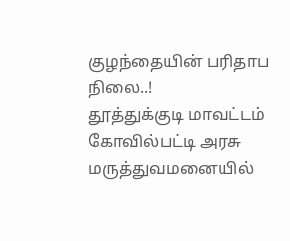குழந்தையின் பரிதாப நிலை..!
தூத்துக்குடி மாவட்டம் கோவில்பட்டி அரசு மருத்துவமனையில்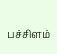பச்சிளம்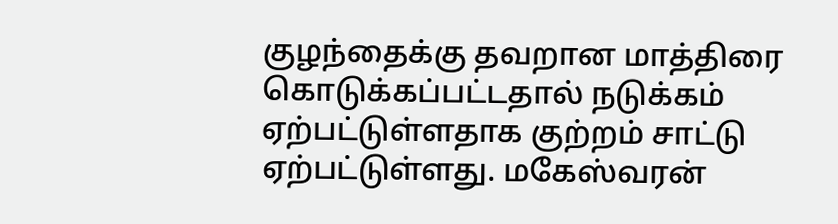குழந்தைக்கு தவறான மாத்திரை கொடுக்கப்பட்டதால் நடுக்கம் ஏற்பட்டுள்ளதாக குற்றம் சாட்டு ஏற்பட்டுள்ளது. மகேஸ்வரன்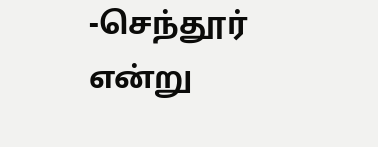-செந்தூர் என்று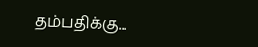தம்பதிக்கு...